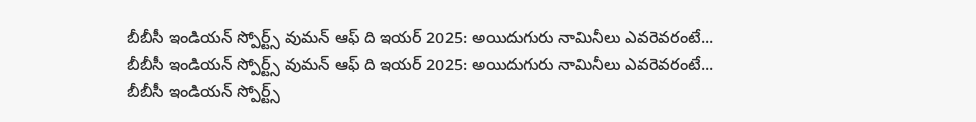బీబీసీ ఇండియన్ స్పోర్ట్స్ వుమన్ ఆఫ్ ది ఇయర్ 2025: అయిదుగురు నామినీలు ఎవరెవరంటే...
బీబీసీ ఇండియన్ స్పోర్ట్స్ వుమన్ ఆఫ్ ది ఇయర్ 2025: అయిదుగురు నామినీలు ఎవరెవరంటే...
బీబీసీ ఇండియన్ స్పోర్ట్స్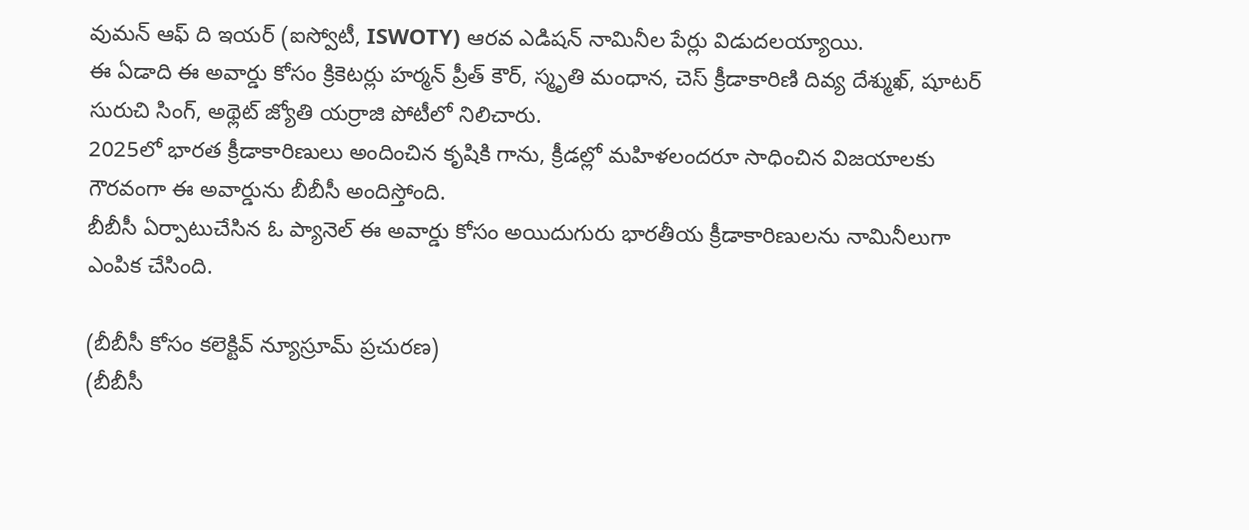వుమన్ ఆఫ్ ది ఇయర్ (ఐస్వోటీ, ISWOTY) ఆరవ ఎడిషన్ నామినీల పేర్లు విడుదలయ్యాయి.
ఈ ఏడాది ఈ అవార్డు కోసం క్రికెటర్లు హర్మన్ ప్రీత్ కౌర్, స్మృతి మంధాన, చెస్ క్రీడాకారిణి దివ్య దేశ్ముఖ్, షూటర్ సురుచి సింగ్, అథ్లెట్ జ్యోతి యర్రాజి పోటీలో నిలిచారు.
2025లో భారత క్రీడాకారిణులు అందించిన కృషికి గాను, క్రీడల్లో మహిళలందరూ సాధించిన విజయాలకు గౌరవంగా ఈ అవార్డును బీబీసీ అందిస్తోంది.
బీబీసీ ఏర్పాటుచేసిన ఓ ప్యానెల్ ఈ అవార్డు కోసం అయిదుగురు భారతీయ క్రీడాకారిణులను నామినీలుగా ఎంపిక చేసింది.

(బీబీసీ కోసం కలెక్టివ్ న్యూస్రూమ్ ప్రచురణ)
(బీబీసీ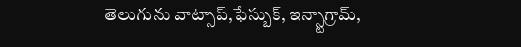తెలుగును వాట్సాప్,ఫేస్బుక్, ఇన్స్టాగ్రామ్,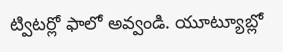ట్విటర్లో ఫాలో అవ్వండి. యూట్యూబ్లో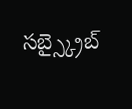సబ్స్క్రైబ్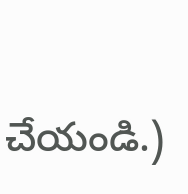చేయండి.)